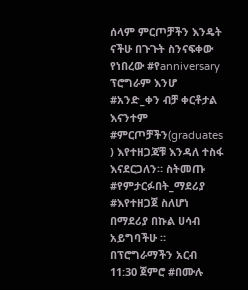ሰላም ምርጦቻችን እንዴት ናችሁ በጉጉት ስንናፍቀው የነበረው #የanniversary ፕሮግራም እንሆ #አንድ_ቀን ብቻ ቀርቶታል እናንተም #ምርጦቻችን(graduates ) እየተዘጋጃቹ እንዳለ ተስፋ እናደርጋለን። ስትመጡ #የምታርፉበት_ማደሪያ #እየተዘጋጀ ስለሆነ በማደሪያ በኩል ሀሳብ አይግባችሁ ። በፕሮግራማችን አርብ 11:30 ጀምሮ #በሙሉ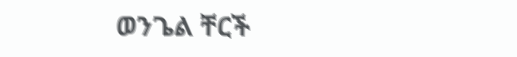ወንጌል ቸርች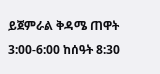ይጀምራል ቅዳሜ ጠዋት 3:00-6:00 ከሰዓት 8:30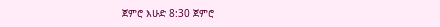ጀምሮ እሁድ 8:30 ጀምሮ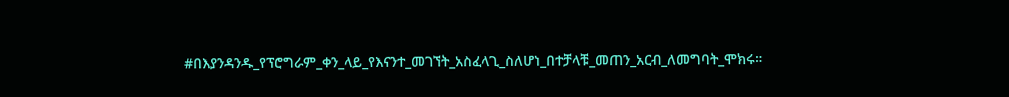#በእያንዳንዱ_የፕሮግራም_ቀን_ላይ_የእናንተ_መገኘት_አስፈላጊ_ስለሆነ_በተቻላቹ_መጠን_አርብ_ለመግባት_ሞክሩ።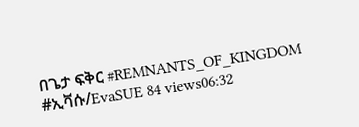በጌታ ፍቅር #REMNANTS_OF_KINGDOM #ኢቫሱ/EvaSUE 84 views06:32